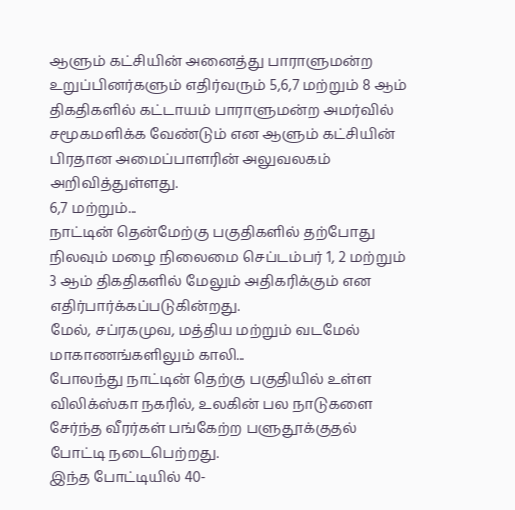ஆளும் கட்சியின் அனைத்து பாராளுமன்ற உறுப்பினர்களும் எதிர்வரும் 5,6,7 மற்றும் 8 ஆம் திகதிகளில் கட்டாயம் பாராளுமன்ற அமர்வில் சமூகமளிக்க வேண்டும் என ஆளும் கட்சியின் பிரதான அமைப்பாளரின் அலுவலகம் அறிவித்துள்ளது.
6,7 மற்றும்...
நாட்டின் தென்மேற்கு பகுதிகளில் தற்போது நிலவும் மழை நிலைமை செப்டம்பர் 1, 2 மற்றும் 3 ஆம் திகதிகளில் மேலும் அதிகரிக்கும் என எதிர்பார்க்கப்படுகின்றது.
மேல், சப்ரகமுவ, மத்திய மற்றும் வடமேல் மாகாணங்களிலும் காலி...
போலந்து நாட்டின் தெற்கு பகுதியில் உள்ள விலிக்ஸ்கா நகரில், உலகின் பல நாடுகளை சேர்ந்த வீரர்கள் பங்கேற்ற பளுதூக்குதல் போட்டி நடைபெற்றது.
இந்த போட்டியில் 40-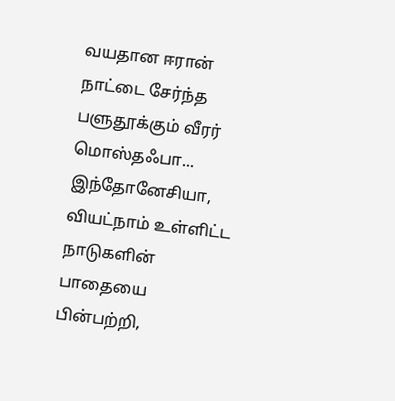வயதான ஈரான் நாட்டை சேர்ந்த பளுதூக்கும் வீரர் மொஸ்தஃபா...
இந்தோனேசியா, வியட்நாம் உள்ளிட்ட நாடுகளின் பாதையை பின்பற்றி,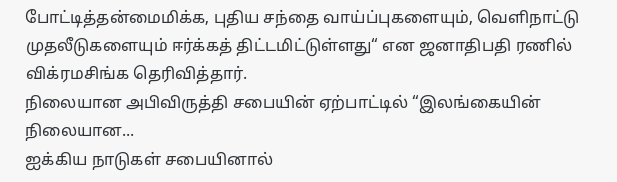போட்டித்தன்மைமிக்க, புதிய சந்தை வாய்ப்புகளையும், வெளிநாட்டு முதலீடுகளையும் ஈர்க்கத் திட்டமிட்டுள்ளது“ என ஜனாதிபதி ரணில் விக்ரமசிங்க தெரிவித்தார்.
நிலையான அபிவிருத்தி சபையின் ஏற்பாட்டில் “இலங்கையின் நிலையான...
ஐக்கிய நாடுகள் சபையினால்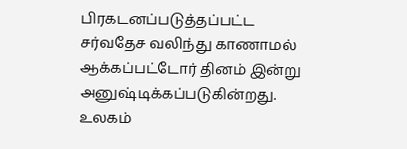பிரகடனப்படுத்தப்பட்ட சர்வதேச வலிந்து காணாமல் ஆக்கப்பட்டோர் தினம் இன்று அனுஷ்டிக்கப்படுகின்றது.
உலகம்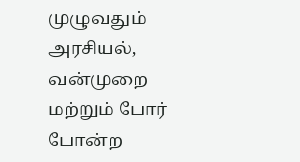முழுவதும் அரசியல், வன்முறை மற்றும் போர் போன்ற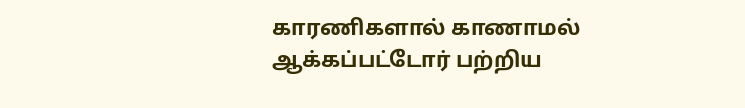காரணிகளால் காணாமல் ஆக்கப்பட்டோர் பற்றிய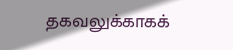தகவலுக்காகக்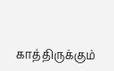காத்திருக்கும்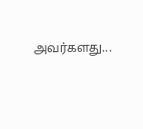அவர்களது...